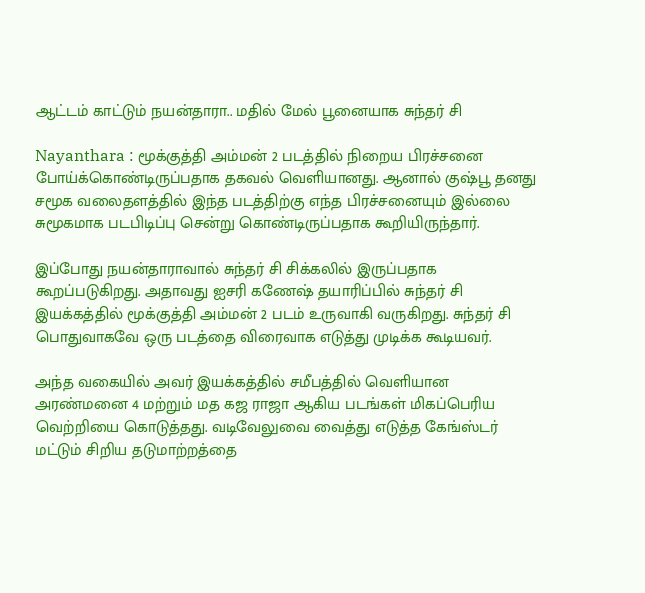ஆட்டம் காட்டும் நயன்தாரா.. மதில் மேல் பூனையாக சுந்தர் சி

Nayanthara : மூக்குத்தி அம்மன் 2 படத்தில் நிறைய பிரச்சனை போய்க்கொண்டிருப்பதாக தகவல் வெளியானது. ஆனால் குஷ்பூ தனது சமூக வலைதளத்தில் இந்த படத்திற்கு எந்த பிரச்சனையும் இல்லை சுமூகமாக படபிடிப்பு சென்று கொண்டிருப்பதாக கூறியிருந்தார்.

இப்போது நயன்தாராவால் சுந்தர் சி சிக்கலில் இருப்பதாக கூறப்படுகிறது. அதாவது ஐசரி கணேஷ் தயாரிப்பில் சுந்தர் சி இயக்கத்தில் மூக்குத்தி அம்மன் 2 படம் உருவாகி வருகிறது. சுந்தர் சி பொதுவாகவே ஒரு படத்தை விரைவாக எடுத்து முடிக்க கூடியவர்.

அந்த வகையில் அவர் இயக்கத்தில் சமீபத்தில் வெளியான அரண்மனை 4 மற்றும் மத கஜ ராஜா ஆகிய படங்கள் மிகப்பெரிய வெற்றியை கொடுத்தது. வடிவேலுவை வைத்து எடுத்த கேங்ஸ்டர் மட்டும் சிறிய தடுமாற்றத்தை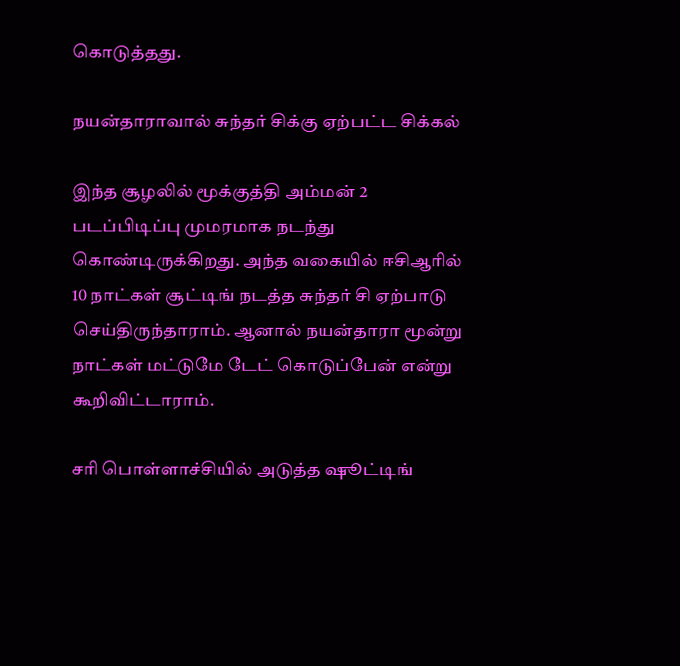கொடுத்தது.

நயன்தாராவால் சுந்தர் சிக்கு ஏற்பட்ட சிக்கல்

இந்த சூழலில் மூக்குத்தி அம்மன் 2 படப்பிடிப்பு முமரமாக நடந்து கொண்டிருக்கிறது. அந்த வகையில் ஈசிஆரில் 10 நாட்கள் சூட்டிங் நடத்த சுந்தர் சி ஏற்பாடு செய்திருந்தாராம். ஆனால் நயன்தாரா மூன்று நாட்கள் மட்டுமே டேட் கொடுப்பேன் என்று கூறிவிட்டாராம்.

சரி பொள்ளாச்சியில் அடுத்த ஷூட்டிங்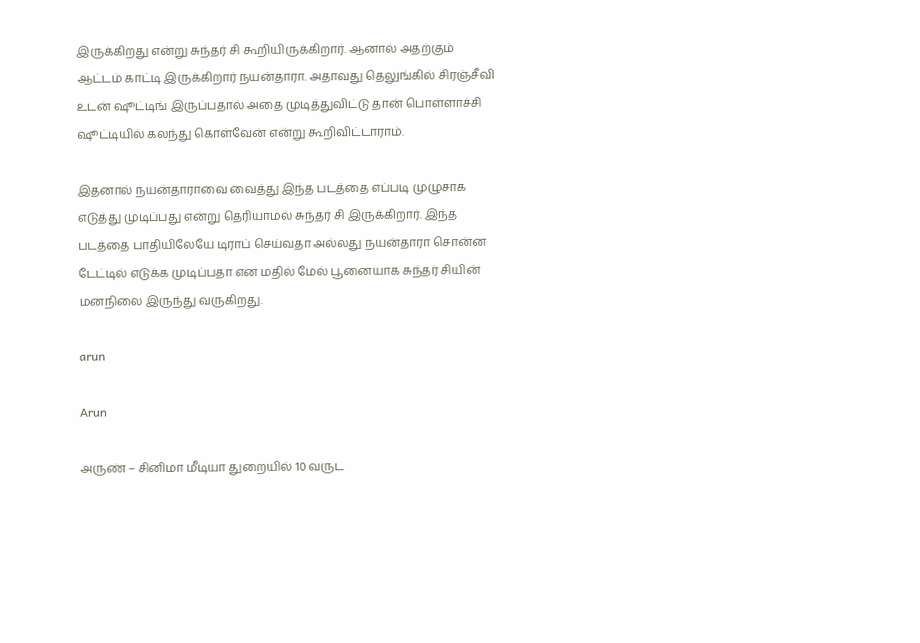இருக்கிறது என்று சுந்தர் சி கூறியிருக்கிறார். ஆனால் அதற்கும் ஆட்டம் காட்டி இருக்கிறார் நயன்தாரா. அதாவது தெலுங்கில் சிரஞ்சீவி உடன் ஷூட்டிங் இருப்பதால் அதை முடித்துவிட்டு தான் பொள்ளாச்சி ஷூட்டியில் கலந்து கொள்வேன் என்று கூறிவிட்டாராம்.

இதனால் நயன்தாராவை வைத்து இந்த படத்தை எப்படி முழுசாக எடுத்து முடிப்பது என்று தெரியாமல் சுந்தர் சி இருக்கிறார். இந்த படத்தை பாதியிலேயே டிராப் செய்வதா அல்லது நயன்தாரா சொன்ன டேட்டில் எடுக்க முடிப்பதா என மதில் மேல் பூனையாக சுந்தர் சியின் மனநிலை இருந்து வருகிறது.

arun

Arun

அருண் – சினிமா மீடியா துறையில் 10 வருட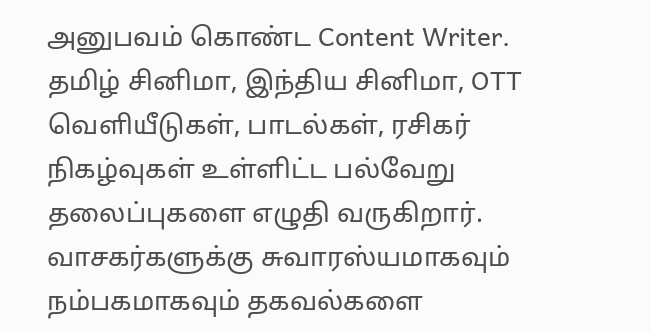அனுபவம் கொண்ட Content Writer. தமிழ் சினிமா, இந்திய சினிமா, OTT வெளியீடுகள், பாடல்கள், ரசிகர் நிகழ்வுகள் உள்ளிட்ட பல்வேறு தலைப்புகளை எழுதி வருகிறார். வாசகர்களுக்கு சுவாரஸ்யமாகவும் நம்பகமாகவும் தகவல்களை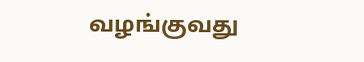வழங்குவது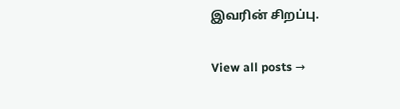இவரின் சிறப்பு.

View all posts →